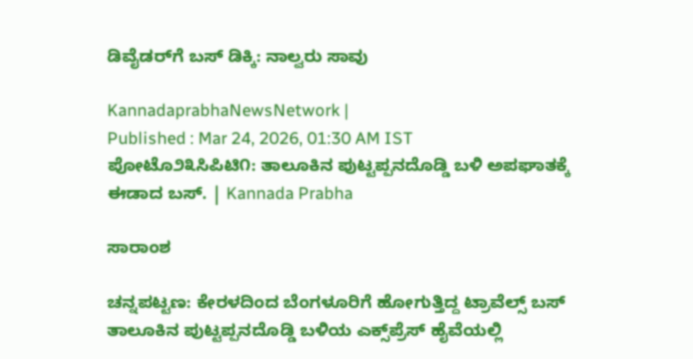ಡಿವೈಡರ್‌ಗೆ ಬಸ್ ಡಿಕ್ಕಿ: ನಾಲ್ವರು ಸಾವು

KannadaprabhaNewsNetwork |
Published : Mar 24, 2026, 01:30 AM IST
ಪೋಟೊ೨೩ಸಿಪಿಟಿ೧: ತಾಲೂಕಿನ ಪುಟ್ಟಪ್ಪನದೊಡ್ಡಿ ಬಳಿ ಅಪಘಾತಕ್ಕೆ ಈಡಾದ ಬಸ್. | Kannada Prabha

ಸಾರಾಂಶ

ಚನ್ನಪಟ್ಟಣ: ಕೇರಳದಿಂದ ಬೆಂಗಳೂರಿಗೆ ಹೋಗುತ್ತಿದ್ದ ಟ್ರಾವೆಲ್ಸ್ ಬಸ್ ತಾಲೂಕಿನ ಪುಟ್ಟಪ್ಪನದೊಡ್ಡಿ ಬಳಿಯ ಎಕ್ಸ್‌ಪ್ರೆಸ್ ಹೈವೆಯಲ್ಲಿ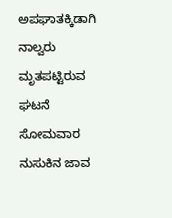ಅಪಘಾತಕ್ಕಿಡಾಗಿ ನಾಲ್ವರು ಮೃತಪಟ್ಟಿರುವ ಘಟನೆ ಸೋಮವಾರ ನುಸುಕಿನ ಜಾವ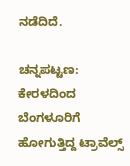ನಡೆದಿದೆ.

ಚನ್ನಪಟ್ಟಣ: ಕೇರಳದಿಂದ ಬೆಂಗಳೂರಿಗೆ ಹೋಗುತ್ತಿದ್ದ ಟ್ರಾವೆಲ್ಸ್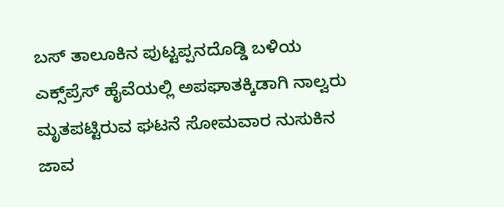ಬಸ್ ತಾಲೂಕಿನ ಪುಟ್ಟಪ್ಪನದೊಡ್ಡಿ ಬಳಿಯ ಎಕ್ಸ್‌ಪ್ರೆಸ್ ಹೈವೆಯಲ್ಲಿ ಅಪಘಾತಕ್ಕಿಡಾಗಿ ನಾಲ್ವರು ಮೃತಪಟ್ಟಿರುವ ಘಟನೆ ಸೋಮವಾರ ನುಸುಕಿನ ಜಾವ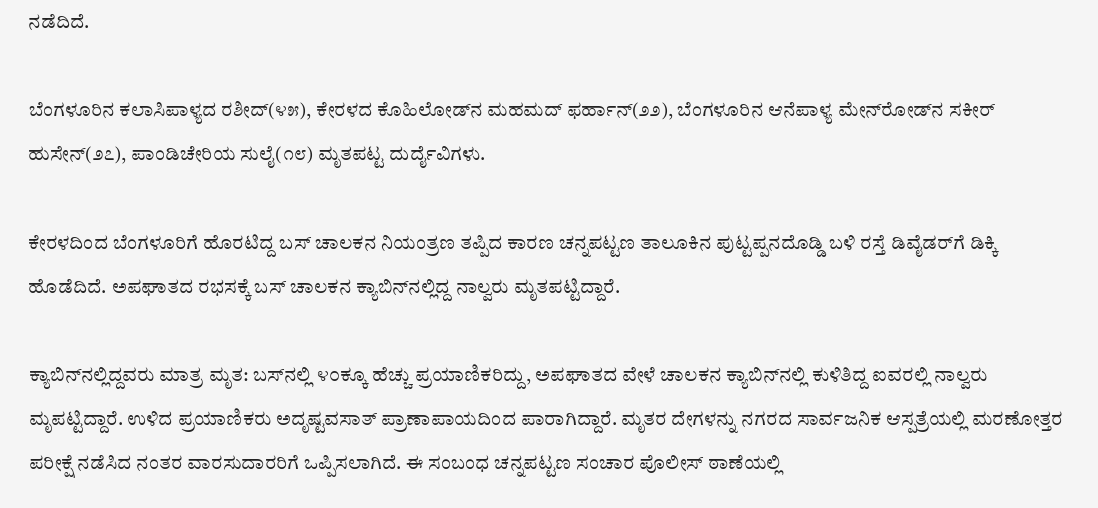ನಡೆದಿದೆ.

ಬೆಂಗಳೂರಿನ ಕಲಾಸಿಪಾಳ್ಯದ ರಶೀದ್(೪೫), ಕೇರಳದ ಕೊಹಿಲೋಡ್‌ನ ಮಹಮದ್ ಫರ್ಹಾನ್(೨೨), ಬೆಂಗಳೂರಿನ ಆನೆಪಾಳ್ಯ ಮೇನ್‌ರೋಡ್‌ನ ಸಕೀರ್ ಹುಸೇನ್(೨೭), ಪಾಂಡಿಚೇರಿಯ ಸುಲೈ(೧೮) ಮೃತಪಟ್ಟ ದುರ್ದೈವಿಗಳು.

ಕೇರಳದಿಂದ ಬೆಂಗಳೂರಿಗೆ ಹೊರಟಿದ್ದ ಬಸ್ ಚಾಲಕನ ನಿಯಂತ್ರಣ ತಪ್ಪಿದ ಕಾರಣ ಚನ್ನಪಟ್ಟಣ ತಾಲೂಕಿನ ಪುಟ್ಟಪ್ಪನದೊಡ್ಡಿ ಬಳಿ ರಸ್ತೆ ಡಿವೈಡರ್‌ಗೆ ಡಿಕ್ಕಿ ಹೊಡೆದಿದೆ. ಅಪಘಾತದ ರಭಸಕ್ಕೆ ಬಸ್‌ ಚಾಲಕನ ಕ್ಯಾಬಿನ್‌ನಲ್ಲಿದ್ದ ನಾಲ್ವರು ಮೃತಪಟ್ಟಿದ್ದಾರೆ.

ಕ್ಯಾಬಿನ್‌ನಲ್ಲಿದ್ದವರು ಮಾತ್ರ ಮೃತ: ಬಸ್‌ನಲ್ಲಿ ೪೦ಕ್ಕೂ ಹೆಚ್ಚು ಪ್ರಯಾಣಿಕರಿದ್ದು, ಅಪಘಾತದ ವೇಳೆ ಚಾಲಕನ ಕ್ಯಾಬಿನ್‌ನಲ್ಲಿ ಕುಳಿತಿದ್ದ ಐವರಲ್ಲಿ ನಾಲ್ವರು ಮೃಪಟ್ಟಿದ್ದಾರೆ. ಉಳಿದ ಪ್ರಯಾಣಿಕರು ಅದೃಷ್ಟವಸಾತ್ ಪ್ರಾಣಾಪಾಯದಿಂದ ಪಾರಾಗಿದ್ದಾರೆ. ಮೃತರ ದೇಗಳನ್ನು ನಗರದ ಸಾರ್ವಜನಿಕ ಆಸ್ಪತ್ರೆಯಲ್ಲಿ ಮರಣೋತ್ತರ ಪರೀಕ್ಷೆ ನಡೆಸಿದ ನಂತರ ವಾರಸುದಾರರಿಗೆ ಒಪ್ಪಿಸಲಾಗಿದೆ. ಈ ಸಂಬಂಧ ಚನ್ನಪಟ್ಟಣ ಸಂಚಾರ ಪೊಲೀಸ್ ಠಾಣೆಯಲ್ಲಿ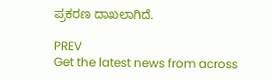ಪ್ರಕರಣ ದಾಖಲಾಗಿದೆ.

PREV
Get the latest news from across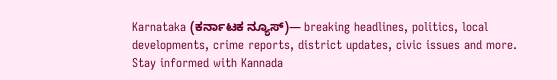Karnataka (ಕರ್ನಾಟಕ ನ್ಯೂಸ್)— breaking headlines, politics, local developments, crime reports, district updates, civic issues and more. Stay informed with Kannada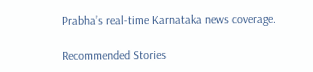Prabha’s real‑time Karnataka news coverage.

Recommended Stories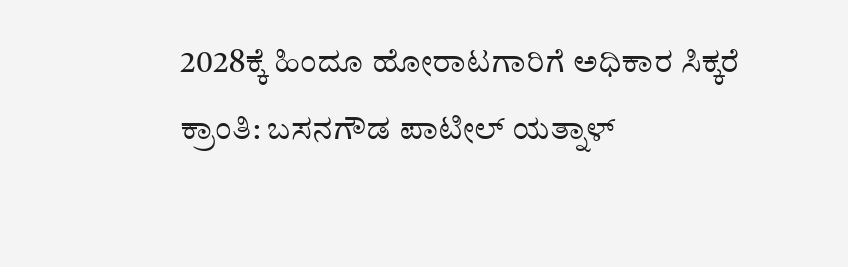2028ಕ್ಕೆ ಹಿಂದೂ ಹೋರಾಟಗಾರಿಗೆ ಅಧಿಕಾರ ಸಿಕ್ಕರೆ ಕ್ರಾಂತಿ: ಬಸನಗೌಡ ಪಾಟೀಲ್ ಯತ್ನಾಳ್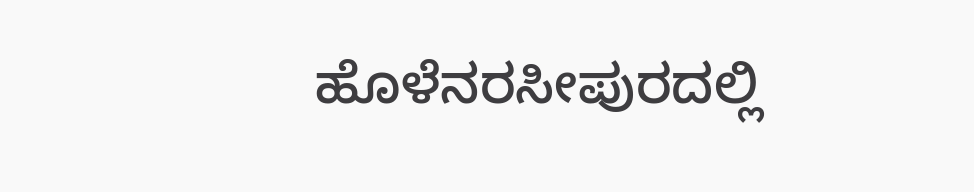ಹೊಳೆನರಸೀಪುರದಲ್ಲಿ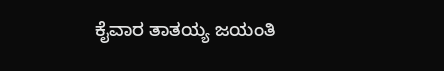ಕೈವಾರ ತಾತಯ್ಯ ಜಯಂತಿ